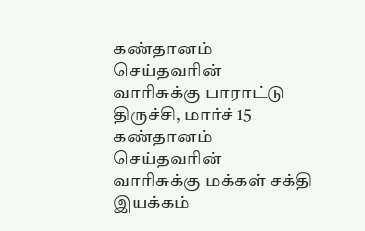கண்தானம் செய்தவரின் வாரிசுக்கு பாராட்டு
திருச்சி, மார்ச் 15 கண்தானம் செய்தவரின் வாரிசுக்கு மக்கள் சக்தி இயக்கம்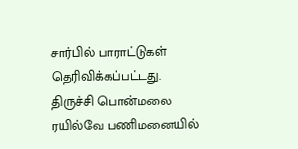சார்பில் பாராட்டுகள் தெரிவிக்கப்பட்டது.
திருச்சி பொன்மலை ரயில்வே பணிமனையில்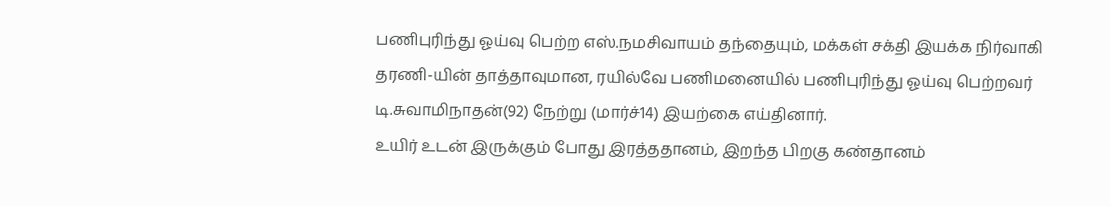பணிபுரிந்து ஓய்வு பெற்ற எஸ்.நமசிவாயம் தந்தையும், மக்கள் சக்தி இயக்க நிர்வாகி தரணி-யின் தாத்தாவுமான, ரயில்வே பணிமனையில் பணிபுரிந்து ஓய்வு பெற்றவர் டி.சுவாமிநாதன்(92) நேற்று (மார்ச்14) இயற்கை எய்தினார்.
உயிர் உடன் இருக்கும் போது இரத்ததானம், இறந்த பிறகு கண்தானம்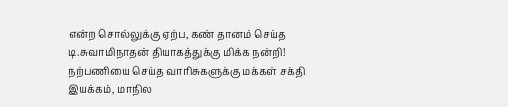என்ற சொல்லுக்கு ஏற்ப, கண் தானம் செய்த டி.சுவாமிநாதன் தியாகத்துக்கு மிக்க நன்றி! நற்பணியை செய்த வாரிசுகளுக்கு மக்கள் சக்தி இயக்கம், மாநில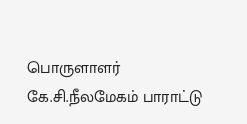பொருளாளர் கே.சி.நீலமேகம் பாராட்டு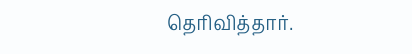தெரிவித்தார்.